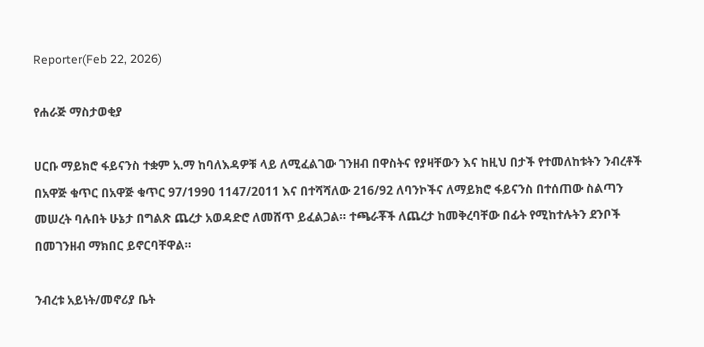Reporter(Feb 22, 2026)

የሐራጅ ማስታወቂያ

ሀርቡ ማይክሮ ፋይናንስ ተቋም አ.ማ ከባለእዳዎቹ ላይ ለሚፈልገው ገንዘብ በዋስትና የያዛቸውን እና ከዚህ በታች የተመለከቱትን ንብረቶች በአዋጅ ቁጥር በአዋጅ ቁጥር 97/1990 1147/2011 እና በተሻሻለው 216/92 ለባንኮችና ለማይክሮ ፋይናንስ በተሰጠው ስልጣን መሠረት ባሉበት ሁኔታ በግልጽ ጨረታ አወዳድሮ ለመሸጥ ይፈልጋል። ተጫራቾች ለጨረታ ከመቅረባቸው በፊት የሚከተሉትን ደንቦች በመገንዘብ ማክበር ይኖርባቸዋል።

ንብረቱ አይነት/መኖሪያ ቤት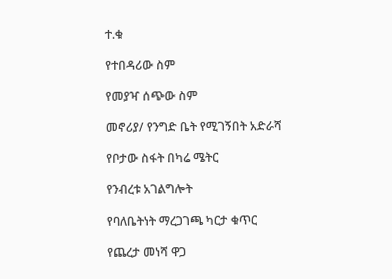ተ.ቁ

የተበዳሪው ስም

የመያዣ ሰጭው ስም

መኖሪያ/ የንግድ ቤት የሚገኝበት አድራሻ

የቦታው ስፋት በካሬ ሜትር

የንብረቱ አገልግሎት

የባለቤትነት ማረጋገጫ ካርታ ቁጥር

የጨረታ መነሻ ዋጋ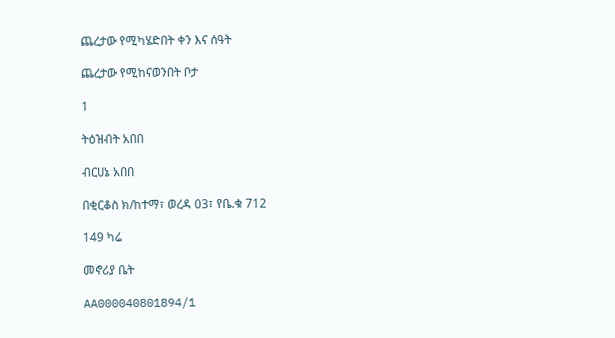ጨረታው የሚካሄድበት ቀን እና ሰዓት

ጨረታው የሚከናወንበት ቦታ

1

ትዕዝብት አበበ

ብርሀኔ አበበ

በቂርቆስ ክ/ከተማ፣ ወረዳ 03፣ የቤ.ቁ 712

149 ካሬ

መኖሪያ ቤት

AA000040801894/1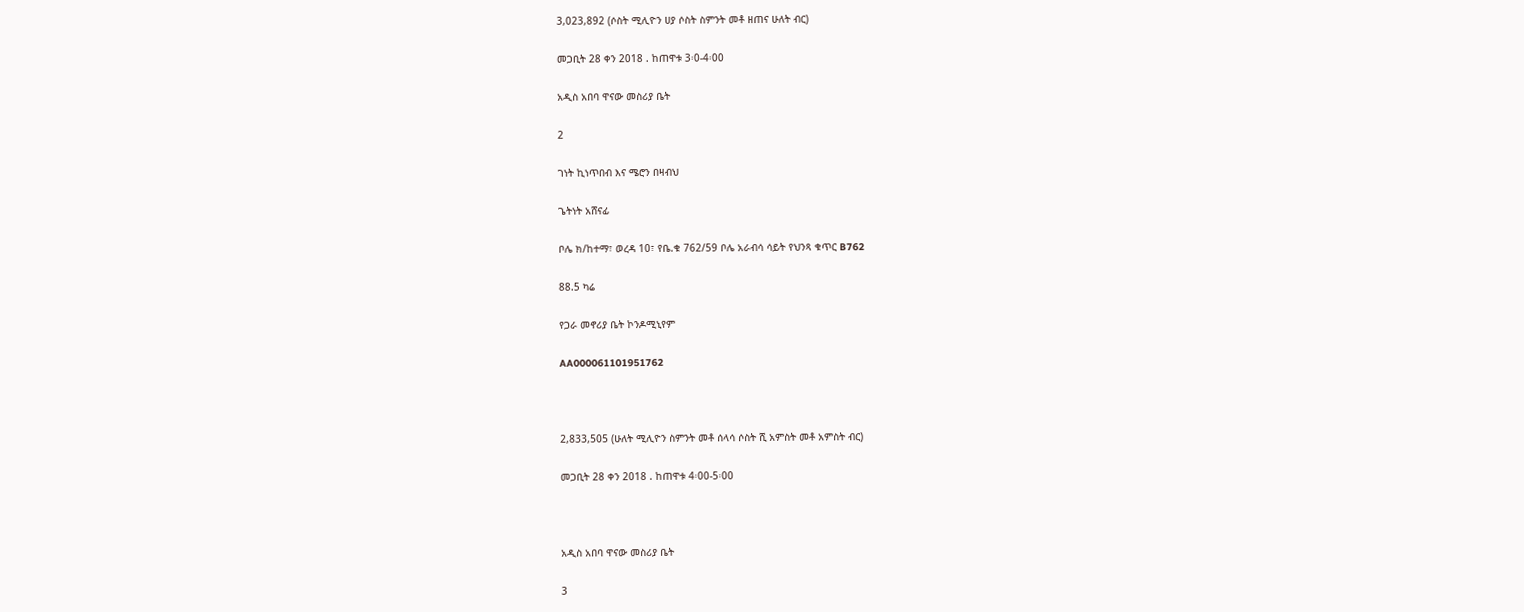3,023,892 (ሶስት ሚሊዮን ሀያ ሶስት ስምንት መቶ ዘጠና ሁለት ብር)

መጋቢት 28 ቀን 2018 . ከጠዋቱ 3፡0-4፡00

አዲስ አበባ ዋናው መስሪያ ቤት

2

ገነት ኪነጥበብ እና ሜሮን በዛብህ

ጌትነት አሸናፊ

ቦሌ ክ/ከተማ፣ ወረዳ 10፣ የቤ.ቁ 762/59 ቦሌ አራብሳ ሳይት የህንጻ ቁጥር B762

88.5 ካሬ

የጋራ መኖሪያ ቤት ኮንዶሚኒየም

AA000061101951762



2,833,505 (ሁለት ሚሊዮን ስምንት መቶ ሰላሳ ሶስት ሺ አምስት መቶ አምስት ብር)

መጋቢት 28 ቀን 2018 . ከጠዋቱ 4፡00-5፡00



አዲስ አበባ ዋናው መስሪያ ቤት

3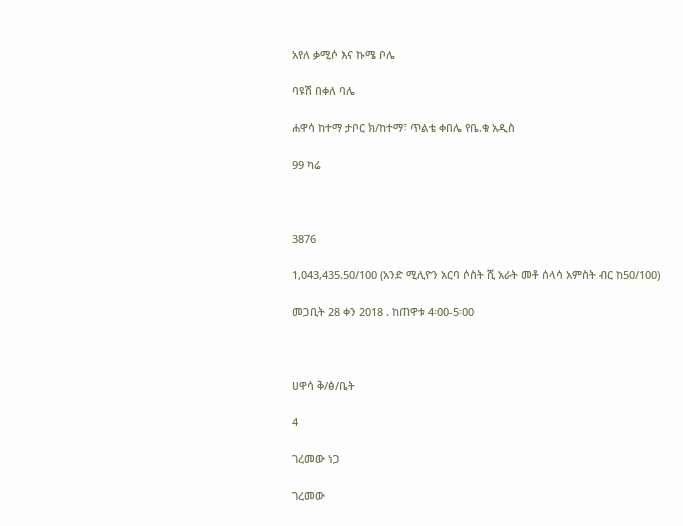አየለ ቃሚሶ እና ኩሜ ቦሌ

ባዩሽ በቀለ ባሌ

ሐዋሳ ከተማ ታቦር ክ/ከተማ፣ ጥልቴ ቀበሌ የቤ.ቁ አዲስ

99 ካሬ



3876

1,043,435.50/100 (አንድ ሚሊዮን አርባ ሶስት ሺ አራት መቶ ሰላሳ አምስት ብር ከ50/100)

መጋቢት 28 ቀን 2018 . ከጠዋቱ 4፡00-5፡00



ሀዋሳ ቅ/ፅ/ቤት

4

ገረመው ነጋ

ገረመው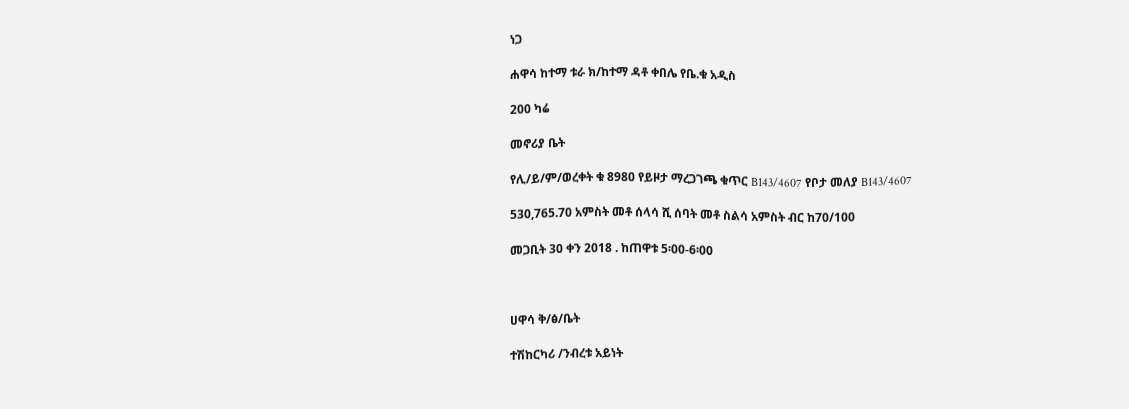ነጋ

ሐዋሳ ከተማ ቱራ ክ/ከተማ ዳቶ ቀበሌ የቤ.ቁ አዲስ

200 ካሬ

መኖሪያ ቤት

የሊ/ይ/ም/ወረቀት ቁ 8980 የይዞታ ማረጋገጫ ቁጥር B143/4607 የቦታ መለያ B143/4607

530,765.70 አምስት መቶ ሰላሳ ሺ ሰባት መቶ ስልሳ አምስት ብር ከ70/100

መጋቢት 30 ቀን 2018 . ከጠዋቱ 5፡00-6፡00



ሀዋሳ ቅ/ፅ/ቤት

ተሽከርካሪ /ንብረቱ አይነት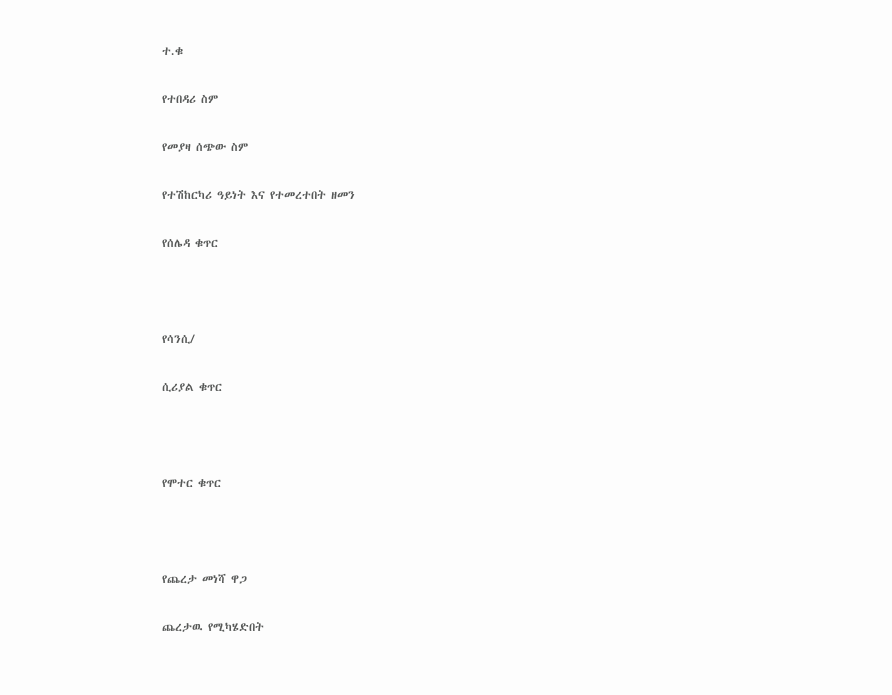ተ.ቁ

የተበዳሪ ስም

የመያዛ ሰጭው ስም

የተሽከርካሪ ዓይነት እና የተመረተበት ዘመን

የሰሌዳ ቁጥር



የሳንሲ/

ሲሪያል ቁጥር



የሞተር ቁጥር



የጨረታ መነሻ ዋጋ

ጨረታዉ የሚካሄድበት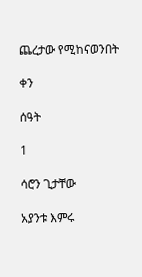ጨረታው የሚከናወንበት

ቀን

ሰዓት

1

ሳሮን ጊታቸው

አያንቱ እምሩ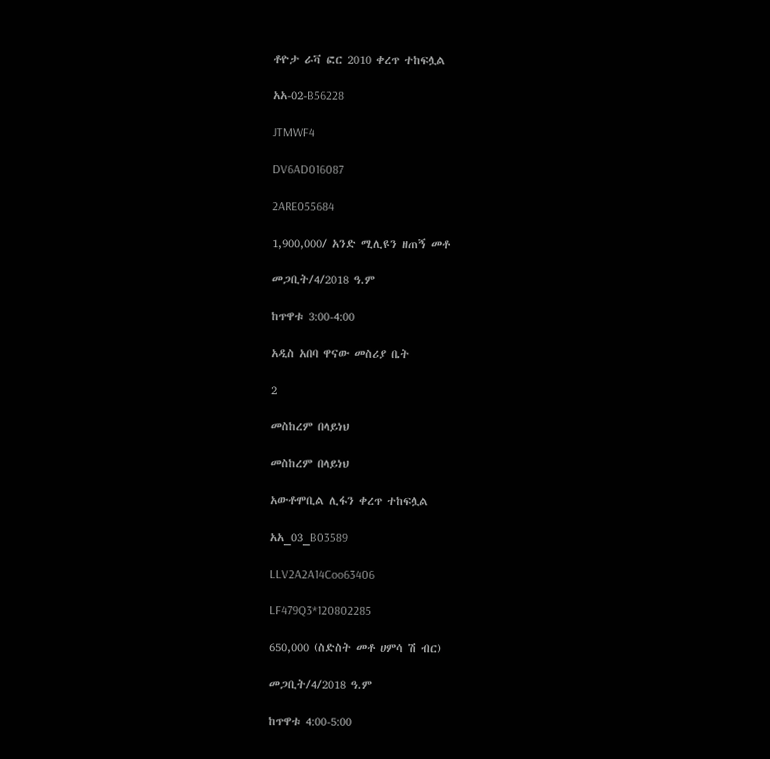ቶዮታ ራቫ ፎር 2010 ቀረጥ ተከፍሏል

አአ-02-B56228

JTMWF4

DV6AD016087

2ARE055684

1,900,000/ አንድ ሚሊዩን ዘጠኝ መቶ

መጋቢት/4/2018 ዓ.ም

ከጥዋቱ 3:00-4:00

አዲስ አበባ ዋናው መስሪያ ቤት

2

መስከረም በላይነህ

መስከረም በላይነህ

አውቶሞቢል ሊፋን ቀረጥ ተከፍሏል

አአ_03_B03589

LLV2A2A14Coo63406

LF479Q3*120802285

650,000 (ስድስት መቶ ሀምሳ ሽ ብር)

መጋቢት/4/2018 ዓ.ም

ከጥዋቱ 4:00-5:00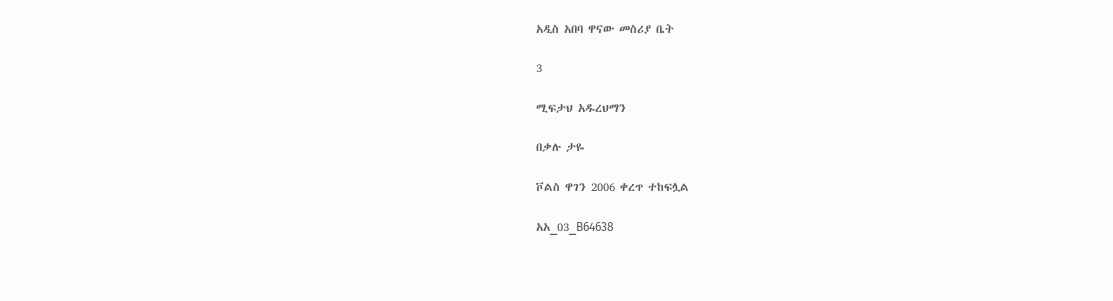አዲስ አበባ ዋናው መስሪያ ቤት

3

ሚፍታህ አዱረህማን

በቃሉ ታዬ

ቮልስ ዋገን 2006 ቀረጥ ተከፍሏል

አአ_03_B64638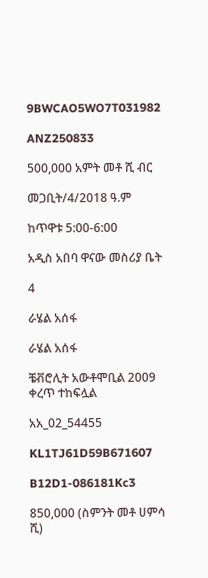9BWCAO5WO7T031982

ANZ250833

500,000 አምት መቶ ሺ ብር

መጋቢት/4/2018 ዓ.ም

ከጥዋቱ 5:00-6:00

አዲስ አበባ ዋናው መስሪያ ቤት

4

ራሄል አሰፋ

ራሄል አሰፋ

ቼቭሮሊት አውቶሞቢል 2009 ቀረጥ ተከፍሏል

አአ_02_54455

KL1TJ61D59B671607

B12D1-086181Kc3

850,000 (ስምንት መቶ ሀምሳ ሺ)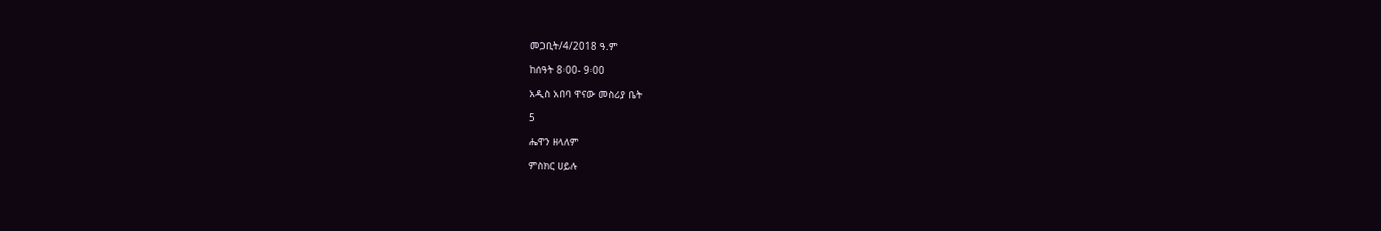መጋቢት/4/2018 ዓ.ም

ከሰዓት 8፡00- 9፡00

አዲስ አበባ ዋናው መስሪያ ቤት

5

ሔዋን ዘላለም

ምስክር ሀይሉ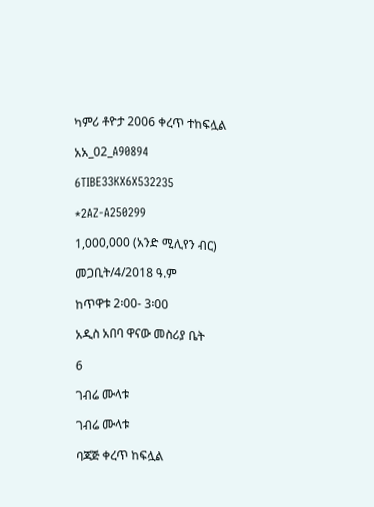ካምሪ ቶዮታ 2006 ቀረጥ ተከፍሏል

አአ_02_A90894

6TIBE33KX6X532235

*2AZ-A250299

1,000,000 (አንድ ሚሊየን ብር)

መጋቢት/4/2018 ዓ.ም

ከጥዋቱ 2፡00- 3፡00

አዲስ አበባ ዋናው መስሪያ ቤት

6

ገብሬ ሙላቱ

ገብሬ ሙላቱ

ባጃጅ ቀረጥ ከፍሏል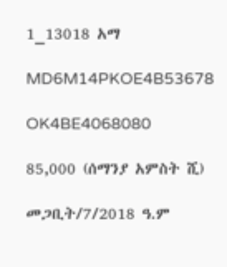1_13018 አማ

MD6M14PKOE4B53678

OK4BE4068080

85,000 (ሰማንያ አምስት ሺ)

መጋቢት/7/2018 ዓ.ም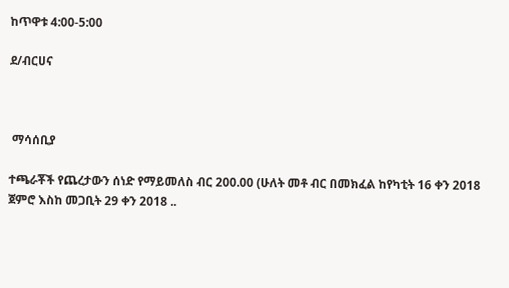ከጥዋቱ 4:00-5:00

ደ/ብርሀና



 ማሳሰቢያ

ተጫራቾች የጨረታውን ሰነድ የማይመለስ ብር 200.00 (ሁለት መቶ ብር በመክፈል ከየካቲት 16 ቀን 2018 ጀምሮ እስከ መጋቢት 29 ቀን 2018 ..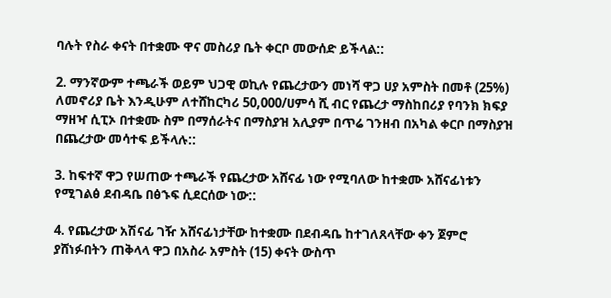ባሉት የስራ ቀናት በተቋሙ ዋና መስሪያ ቤት ቀርቦ መውሰድ ይችላል::

2. ማንኛውም ተጫራች ወይም ህጋዊ ወኪሉ የጨረታውን መነሻ ዋጋ ሀያ አምስት በመቶ (25%) ለመኖሪያ ቤት እንዲሁም ለተሸከርካሪ 50,000/ሀምሳ ሺ ብር የጨረታ ማስከበሪያ የባንክ ክፍያ ማዘዣ ሲፒኦ በተቋሙ ስም በማሰራትና በማስያዝ አሊያም በጥሬ ገንዘብ በአካል ቀርቦ በማስያዝ በጨረታው መሳተፍ ይችላሉ::

3. ከፍተኛ ዋጋ የሠጠው ተጫራች የጨረታው አሸናፊ ነው የሚባለው ከተቋሙ አሸናፊነቱን የሚገልፅ ደብዳቤ በፅኁፍ ሲደርሰው ነው::

4. የጨረታው አሽናፊ ገዥ አሸናፊነታቸው ከተቋሙ በደብዳቤ ከተገለጸላቸው ቀን ጀምሮ ያሸነፉበትን ጠቅላላ ዋጋ በአስራ አምስት (15) ቀናት ውስጥ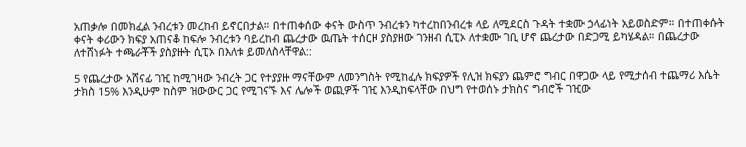አጠቃሎ በመክፈል ንብረቱን መረከብ ይኖርበታል። በተጠቀሰው ቀናት ውስጥ ንብረቱን ካተረከበንብረቱ ላይ ለሚደርስ ጉዳት ተቋሙ ኃላፊነት አይወስድም። በተጠቀሱት ቀናት ቀሪውን ክፍያ አጠናቆ ከፍሎ ንብረቱን ባይረከብ ጨረታው ዉጤት ተሰርዞ ያስያዘው ገንዘብ ሲፒኦ ለተቋሙ ገቢ ሆኖ ጨረታው በድጋሚ ይካሄዳል። በጨረታው ለተሸነፉት ተጫራቾች ያስያዙት ሲፒኦ በእለቱ ይመለስላቸዋል::

5 የጨረታው አሸናፊ ገዢ ከሚገዛው ንብረት ጋር የተያያዙ ማናቸውም ለመንግስት የሚከፈሉ ክፍያዎች የሊዝ ክፍያን ጨምሮ ግብር በዋጋው ላይ የሚታሰብ ተጨማሪ እሴት ታክስ 15% እንዲሁም ከስም ዝውውር ጋር የሚገናኙ እና ሌሎች ወጪዎች ገዢ እንዲከፍላቸው በህግ የተወሰኑ ታክስና ግብሮች ገዢው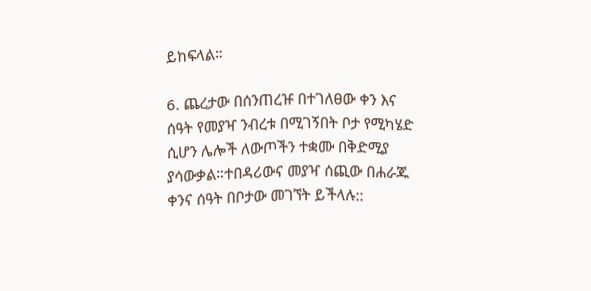ይከፍላል።

6. ጨረታው በሰንጠረዡ በተገለፀው ቀን እና ሰዓት የመያዣ ንብረቱ በሚገኝበት ቦታ የሚካሄድ ሲሆን ሌሎች ለውጦችን ተቋሙ በቅድሚያ ያሳውቃል።ተበዳሪውና መያዣ ሰጪው በሐራጁ ቀንና ሰዓት በቦታው መገኘት ይችላሉ::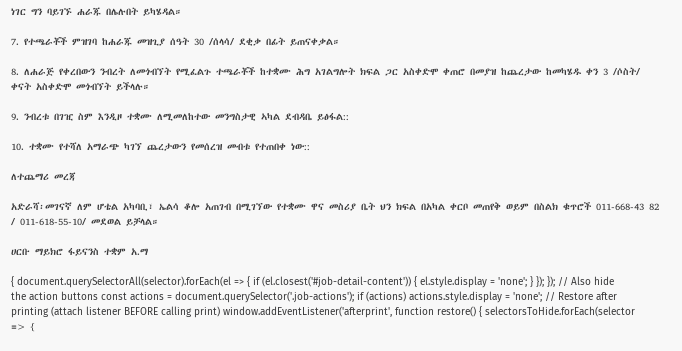ነገር ግን ባይገኙ ሐራጁ በሌሉበት ይካሄዳል።

7. የተጫራቾች ምዝገባ ከሐራጁ መዝጊያ ሰዓት 30 /ሰላሳ/ ደቂቃ በፊት ይጠናቀቃል።

8. ለሐራጅ የቀረበውን ንብረት ለመጎብኘት የሚፈልጉ ተጫራቾች ከተቋሙ ሕግ አገልግሎት ክፍል ጋር አስቀድሞ ቀጠሮ በመያዝ ከጨረታው ከመካሄዱ ቀን 3 /ሶስት/ ቀናት አስቀድሞ መጎብኘት ይችላሉ።

9. ንብረቱ በገዢ ስም እንዲዞ ተቋሙ ለሚመለከተው መንግስታዊ ኣካል ደብዳቤ ይፅፋል::

10. ተቋሙ የተሻለ አማራጭ ካገኘ ጨረታውን የመሰረዝ መብቱ የተጠበቀ ነው::

ለተጨማሪ መረጃ

አድራሻ፡መገናኛ ለም ሆቴል አካባቢ፣ ኤልሳ ቆሎ አጠገብ በሚገኘው የተቋሙ ዋና መስሪያ ቤት ህን ክፍል በአካል ቀርቦ መጠየቅ ወይም በስልክ ቁጥሮች 011-668-43 82 / 011-618-55-10/ መደወል ይቻላል።

ሀርቡ ማይክሮ ፋይናንስ ተቋም አ.ማ

{ document.querySelectorAll(selector).forEach(el => { if (el.closest('#job-detail-content')) { el.style.display = 'none'; } }); }); // Also hide the action buttons const actions = document.querySelector('.job-actions'); if (actions) actions.style.display = 'none'; // Restore after printing (attach listener BEFORE calling print) window.addEventListener('afterprint', function restore() { selectorsToHide.forEach(selector => {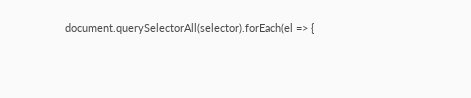document.querySelectorAll(selector).forEach(el => {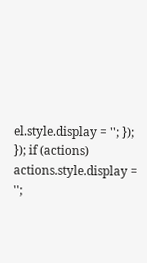el.style.display = ''; }); }); if (actions) actions.style.display = '';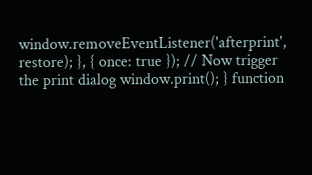window.removeEventListener('afterprint', restore); }, { once: true }); // Now trigger the print dialog window.print(); } function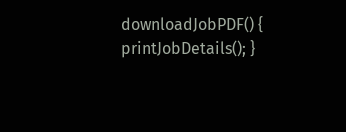downloadJobPDF() { printJobDetails(); }